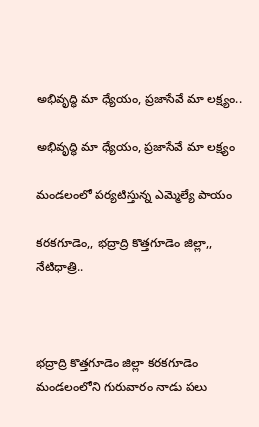అభివృద్ధి మా ధ్యేయం, ప్రజాసేవే మా లక్ష్యం..

అభివృద్ధి మా ధ్యేయం, ప్రజాసేవే మా లక్ష్యం

మండలంలో పర్యటిస్తున్న ఎమ్మెల్యే పాయం

కరకగూడెం,, భద్రాద్రి కొత్తగూడెం జిల్లా,, నేటిధాత్రి..



భద్రాద్రి కొత్తగూడెం జిల్లా కరకగూడెం మండలంలోని గురువారం నాడు పలు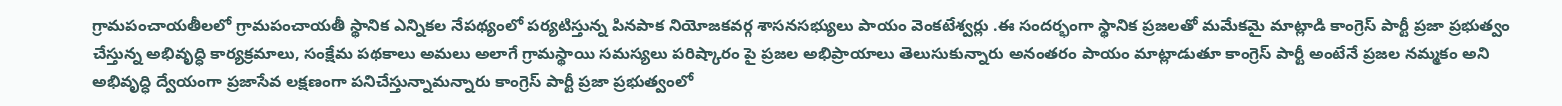గ్రామపంచాయతీలలో గ్రామపంచాయతీ స్థానిక ఎన్నికల నేపథ్యంలో పర్యటిస్తున్న పినపాక నియోజకవర్గ శాసనసభ్యులు పాయం వెంకటేశ్వర్లు .ఈ సందర్భంగా స్థానిక ప్రజలతో మమేకమై మాట్లాడి కాంగ్రెస్ పార్టీ ప్రజా ప్రభుత్వం చేస్తున్న అభివృద్ధి కార్యక్రమాలు, సంక్షేమ పథకాలు అమలు అలాగే గ్రామస్థాయి సమస్యలు పరిష్కారం పై ప్రజల అభిప్రాయాలు తెలుసుకున్నారు అనంతరం పాయం మాట్లాడుతూ కాంగ్రెస్ పార్టీ అంటేనే ప్రజల నమ్మకం అని అభివృద్ధి ద్వేయంగా ప్రజాసేవ లక్షణంగా పనిచేస్తున్నామన్నారు కాంగ్రెస్ పార్టీ ప్రజా ప్రభుత్వంలో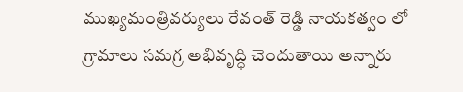ముఖ్యమంత్రివర్యులు రేవంత్ రెడ్డి నాయకత్వం లో గ్రామాలు సమగ్ర అభివృద్ధి చెందుతాయి అన్నారు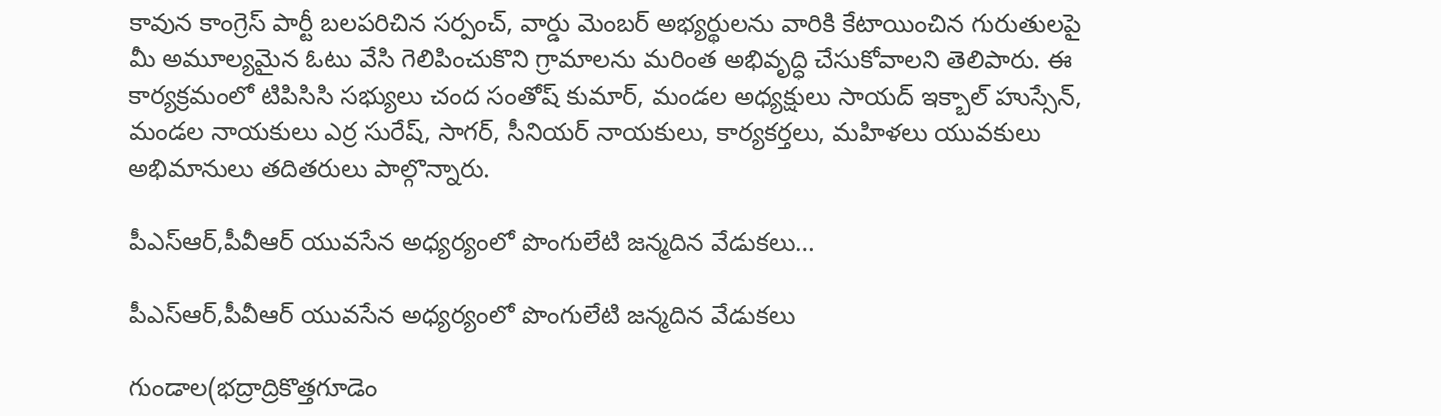కావున కాంగ్రెస్ పార్టీ బలపరిచిన సర్పంచ్, వార్డు మెంబర్ అభ్యర్థులను వారికి కేటాయించిన గురుతులపై మీ అమూల్యమైన ఓటు వేసి గెలిపించుకొని గ్రామాలను మరింత అభివృద్ధి చేసుకోవాలని తెలిపారు. ఈ కార్యక్రమంలో టిపిసిసి సభ్యులు చంద సంతోష్ కుమార్, మండల అధ్యక్షులు సాయద్ ఇక్బాల్ హుస్సేన్, మండల నాయకులు ఎర్ర సురేష్, సాగర్, సీనియర్ నాయకులు, కార్యకర్తలు, మహిళలు యువకులు అభిమానులు తదితరులు పాల్గొన్నారు.

పీఎస్ఆర్,పీవీఆర్ యువసేన అధ్యర్యంలో పొంగులేటి జన్మదిన వేడుకలు…

పీఎస్ఆర్,పీవీఆర్ యువసేన అధ్యర్యంలో పొంగులేటి జన్మదిన వేడుకలు

గుండాల(భద్రాద్రికొత్తగూడెం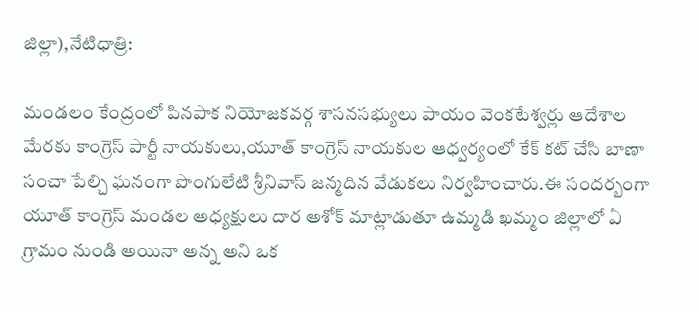జిల్లా),నేటిధాత్రి:

మండలం కేంద్రంలో పినపాక నియోజకవర్గ శాసనసభ్యులు పాయం వెంకటేశ్వర్లు ఆదేశాల మేరకు కాంగ్రెస్ పార్టీ నాయకులు,యూత్ కాంగ్రెస్ నాయకుల ఆధ్వర్యంలో కేక్ కట్ చేసి బాణా సంచా పేల్చి ఘనంగా పొంగులేటి శ్రీనివాస్ జన్మదిన వేడుకలు నిర్వహించారు.ఈ సందర్బంగా యూత్ కాంగ్రెస్ మండల అధ్యక్షులు దార అశోక్ మాట్లాడుతూ ఉమ్మడి ఖమ్మం జిల్లాలో ఏ గ్రామం నుండి అయినా అన్న అని ఒక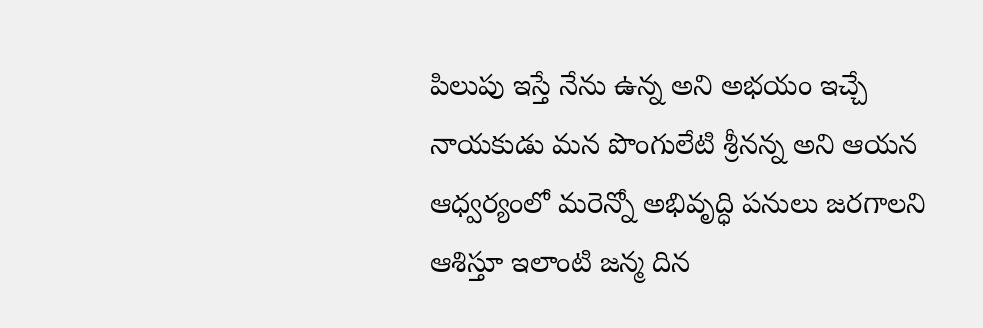పిలుపు ఇస్తే నేను ఉన్న అని అభయం ఇచ్చే నాయకుడు మన పొంగులేటి శ్రీనన్న అని ఆయన ఆధ్వర్యంలో మరెన్నో అభివృద్ధి పనులు జరగాలని ఆశిస్తూ ఇలాంటి జన్మ దిన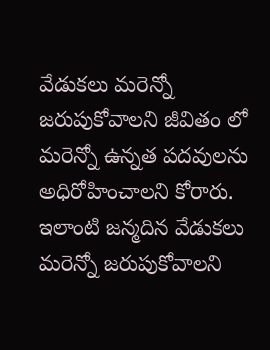వేడుకలు మరెన్నో జరుపుకోవాలని జీవితం లో మరెన్నో ఉన్నత పదవులను అధిరోహించాలని కోరారు.
ఇలాంటి జన్మదిన వేడుకలు మరెన్నో జరుపుకోవాలని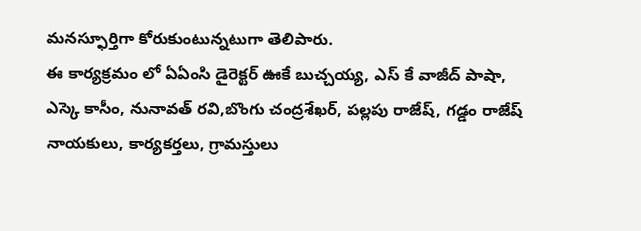మనస్ఫూర్తిగా కోరుకుంటున్నటుగా తెలిపారు.
ఈ కార్యక్రమం లో ఏఏంసి డైరెక్టర్ ఊకే బుచ్చయ్య, ఎస్ కే వాజీద్ పాషా, ఎస్కె కాసీం, నునావత్ రవి,బొంగు చంద్రశేఖర్, పల్లపు రాజేష్, గడ్డం రాజేష్ నాయకులు, కార్యకర్తలు, గ్రామస్తులు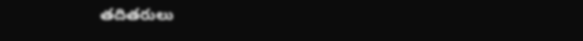తదితరులు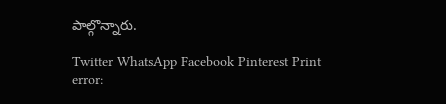పాల్గొన్నారు.

Twitter WhatsApp Facebook Pinterest Print
error: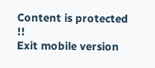Content is protected !!
Exit mobile version